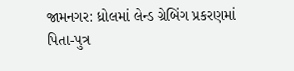જામનગર: ધ્રોલમાં લેન્ડ ગ્રેબિંગ પ્રકરણમાં પિતા-પુત્ર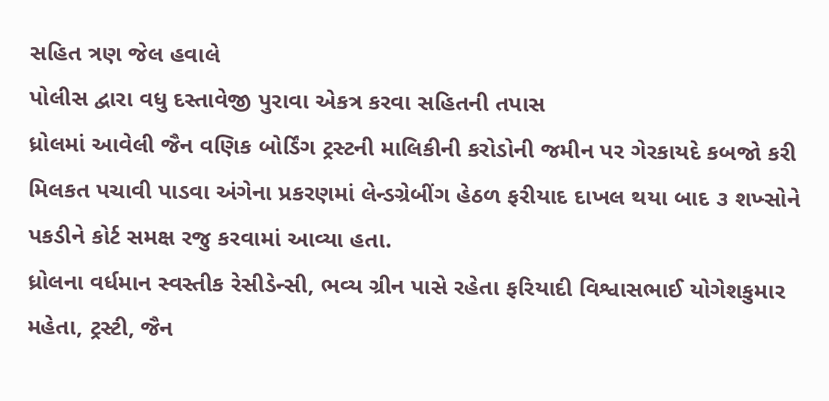સહિત ત્રણ જેલ હવાલે
પોલીસ દ્વારા વધુ દસ્તાવેજી પુરાવા એકત્ર કરવા સહિતની તપાસ
ધ્રોલમાં આવેલી જૈન વણિક બોર્ડિંગ ટ્રસ્ટની માલિકીની કરોડોની જમીન પર ગેરકાયદે કબજો કરી મિલકત પચાવી પાડવા અંગેના પ્રકરણમાં લેન્ડગ્રેબીંગ હેઠળ ફરીયાદ દાખલ થયા બાદ ૩ શખ્સોને પકડીને કોર્ટ સમક્ષ રજુ કરવામાં આવ્યા હતા.
ધ્રોલના વર્ધમાન સ્વસ્તીક રેસીડેન્સી, ભવ્ય ગ્રીન પાસે રહેતા ફરિયાદી વિશ્વાસભાઈ યોગેશકુમાર મહેતા, ટ્રસ્ટી, જૈન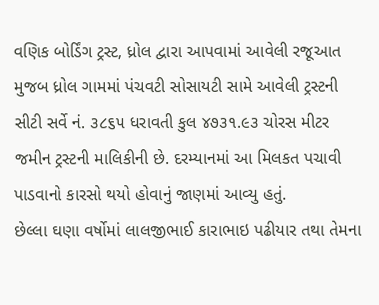વણિક બોર્ડિંગ ટ્રસ્ટ, ધ્રોલ દ્વારા આપવામાં આવેલી રજૂઆત મુજબ ધ્રોલ ગામમાં પંચવટી સોસાયટી સામે આવેલી ટ્રસ્ટની સીટી સર્વે નં. ૩૮૬૫ ધરાવતી કુલ ૪૭૩૧.૯૩ ચોરસ મીટર જમીન ટ્રસ્ટની માલિકીની છે. દરમ્યાનમાં આ મિલકત પચાવી પાડવાનો કારસો થયો હોવાનું જાણમાં આવ્યુ હતું.
છેલ્લા ઘણા વર્ષોમાં લાલજીભાઈ કારાભાઇ પઢીયાર તથા તેમના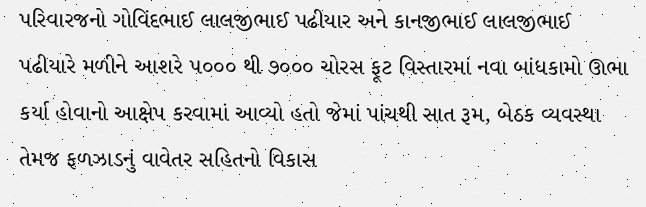પરિવારજનો ગોવિંદભાઈ લાલજીભાઈ પઢીયાર અને કાનજીભાઈ લાલજીભાઈ પઢીયારે મળીને આશરે ૫૦૦૦ થી ૭૦૦૦ ચોરસ ફૂટ વિસ્તારમાં નવા બાંધકામો ઊભા કર્યા હોવાનો આક્ષેપ કરવામાં આવ્યો હતો જેમાં પાંચથી સાત રૂમ, બેઠક વ્યવસ્થા તેમજ ફળઝાડનું વાવેતર સહિતનો વિકાસ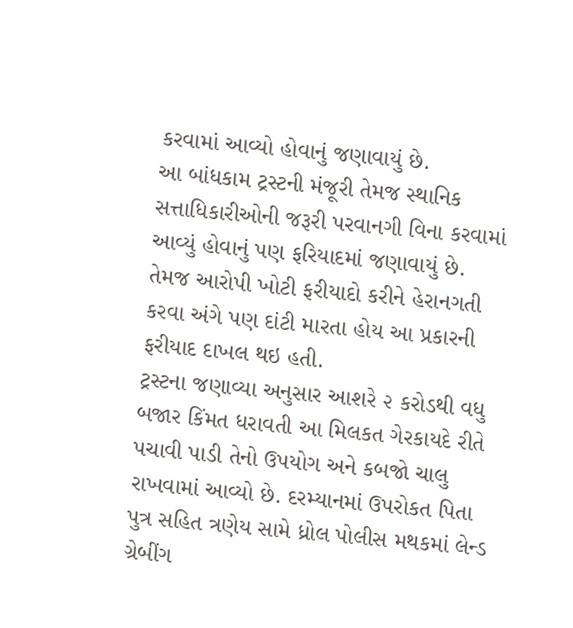કરવામાં આવ્યો હોવાનું જણાવાયું છે.
આ બાંધકામ ટ્રસ્ટની મંજૂરી તેમજ સ્થાનિક સત્તાધિકારીઓની જરૂરી પરવાનગી વિના કરવામાં આવ્યું હોવાનું પણ ફરિયાદમાં જણાવાયું છે. તેમજ આરોપી ખોટી ફરીયાદો કરીને હેરાનગતી કરવા અંગે પણ દાંટી મારતા હોય આ પ્રકારની ફરીયાદ દાખલ થઇ હતી.
ટ્રસ્ટના જણાવ્યા અનુસાર આશરે ૨ કરોડથી વધુ બજાર કિંમત ધરાવતી આ મિલકત ગેરકાયદે રીતે પચાવી પાડી તેનો ઉપયોગ અને કબજો ચાલુ રાખવામાં આવ્યો છે. દરમ્યાનમાં ઉપરોકત પિતા પુત્ર સહિત ત્રણેય સામે ધ્રોલ પોલીસ મથકમાં લેન્ડ ગ્રેબીંગ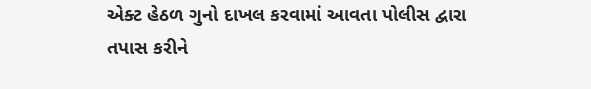એક્ટ હેઠળ ગુનો દાખલ કરવામાં આવતા પોલીસ દ્વારા તપાસ કરીને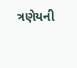ત્રણેયની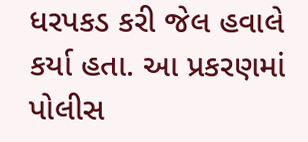ધરપકડ કરી જેલ હવાલે કર્યા હતા. આ પ્રકરણમાં પોલીસ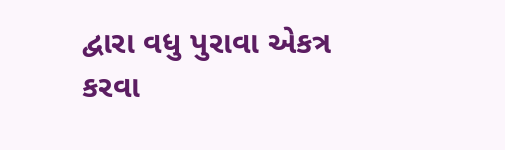દ્વારા વધુ પુરાવા એકત્ર કરવા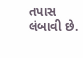તપાસ લંબાવી છે.